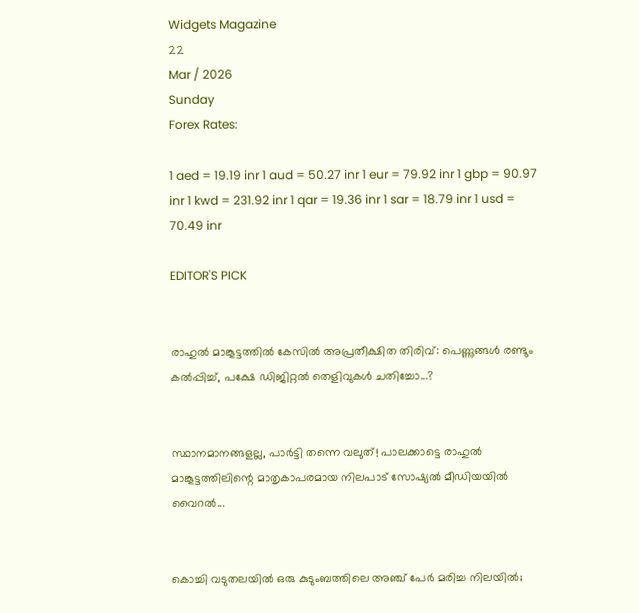Widgets Magazine
22
Mar / 2026
Sunday
Forex Rates:

1 aed = 19.19 inr 1 aud = 50.27 inr 1 eur = 79.92 inr 1 gbp = 90.97 inr 1 kwd = 231.92 inr 1 qar = 19.36 inr 1 sar = 18.79 inr 1 usd = 70.49 inr

EDITOR'S PICK


രാഹുൽ മാങ്കൂട്ടത്തിൽ കേസിൽ അപ്രതീക്ഷിത തിരിവ്: പെണ്ണുങ്ങൾ രണ്ടും കൽപ്പിച്ച്, പക്ഷേ ഡിജിറ്റൽ തെളിവുകൾ ചതിച്ചോ...?


സ്ഥാനമാനങ്ങളല്ല, പാർട്ടി തന്നെ വലുത്! പാലക്കാട്ടെ രാഹുൽ മാങ്കൂട്ടത്തിലിന്റെ മാതൃകാപരമായ നിലപാട് സോഷ്യൽ മീഡിയയിൽ വൈറൽ...


കൊച്ചി വടുതലയിൽ ഒരു കുടുംബത്തിലെ അഞ്ച് പേർ മരിച്ച നിലയിൽ;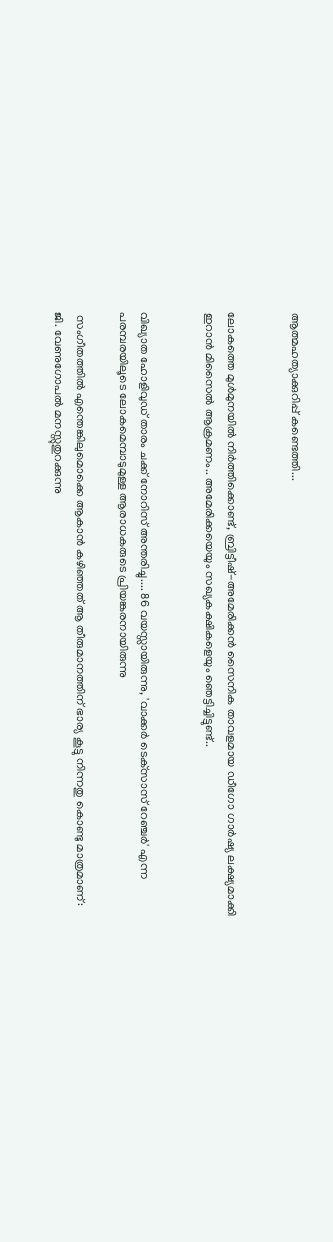ആത്മഹത്യാക്കുറിപ്പ് കണ്ടെത്തി...


ലോകത്തെ മുള്‍മുനയില്‍ നിര്‍ത്തിക്കൊണ്ട്, ബ്രിട്ടീഷ്-അമേരിക്കന്‍ സൈനിക താവളമായ ഡീഗോ ഗാര്‍ഷ്യ ലക്ഷ്യമാക്കി ഇറാന്‍ മിസൈല്‍ ആക്രമണം.. അമേരിക്കയെയും സഖ്യകക്ഷികളെയും ഞെട്ടിച്ചിട്ടുണ്ട്..


വിഖ്യാത ഹോളിവുഡ് താരം ചക്ക് നോറിസ് അന്തരിച്ചു.... 86 വയസ്സായിരുന്നു, 'വാക്കർ ടെക്‌സാസ് റേഞ്ചർ' എന്ന പരമ്പരയിലൂടെ ലോകമെമ്പാടുമുള്ള ആരാധകരുടെ പ്രിയങ്കരനായിരുന്നു‌

 സംഗീതത്തില്‍ എന്തെങ്കിലുമൊക്കെ ആകാന്‍ കഴിഞ്ഞത് ആ തീരുമാനത്തിന് ഭാര്യ കൂട്ടു നിന്നതു കൊണ്ടു മാത്രമാണ്: ജി. വേണുഗോപല്‍ മനസ്സുതുറക്കുന്നു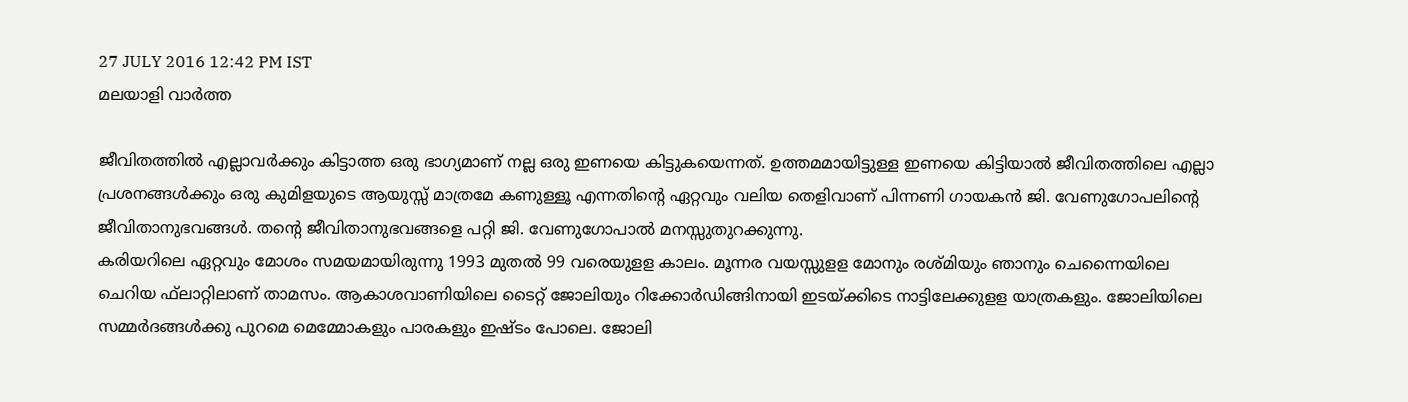27 JULY 2016 12:42 PM IST
മലയാളി വാര്‍ത്ത

ജീവിതത്തില്‍ എല്ലാവര്‍ക്കും കിട്ടാത്ത ഒരു ഭാഗ്യമാണ് നല്ല ഒരു ഇണയെ കിട്ടുകയെന്നത്. ഉത്തമമായിട്ടുള്ള ഇണയെ കിട്ടിയാല്‍ ജീവിതത്തിലെ എല്ലാ പ്രശനങ്ങള്‍ക്കും ഒരു കുമിളയുടെ ആയുസ്സ് മാത്രമേ കണുള്ളൂ എന്നതിന്റെ ഏറ്റവും വലിയ തെളിവാണ് പിന്നണി ഗായകന്‍ ജി. വേണുഗോപലിന്റെ ജീവിതാനുഭവങ്ങള്‍. തന്റെ ജീവിതാനുഭവങ്ങളെ പറ്റി ജി. വേണുഗോപാല്‍ മനസ്സുതുറക്കുന്നു.
കരിയറിലെ ഏറ്റവും മോശം സമയമായിരുന്നു 1993 മുതല്‍ 99 വരെയുളള കാലം. മൂന്നര വയസ്സുളള മോനും രശ്മിയും ഞാനും ചെന്നൈയിലെ ചെറിയ ഫ്‌ലാറ്റിലാണ് താമസം. ആകാശവാണിയിലെ ടൈറ്റ് ജോലിയും റിക്കോര്‍ഡിങ്ങിനായി ഇടയ്ക്കിടെ നാട്ടിലേക്കുളള യാത്രകളും. ജോലിയിലെ സമ്മര്‍ദങ്ങള്‍ക്കു പുറമെ മെമ്മോകളും പാരകളും ഇഷ്ടം പോലെ. ജോലി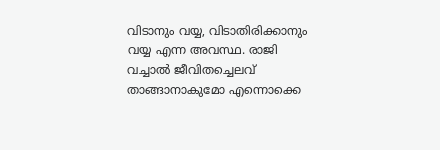വിടാനും വയ്യ, വിടാതിരിക്കാനും വയ്യ എന്ന അവസ്ഥ. രാജി വച്ചാല്‍ ജീവിതച്ചെലവ് താങ്ങാനാകുമോ എന്നൊക്കെ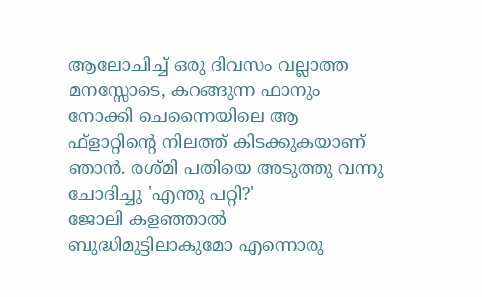ആലോചിച്ച് ഒരു ദിവസം വല്ലാത്ത മനസ്സോടെ, കറങ്ങുന്ന ഫാനും നോക്കി ചെന്നൈയിലെ ആ ഫ്‌ളാറ്റിന്റെ നിലത്ത് കിടക്കുകയാണ് ഞാന്‍. രശ്മി പതിയെ അടുത്തു വന്നു ചോദിച്ചു 'എന്തു പറ്റി?'
ജോലി കളഞ്ഞാല്‍ ബുദ്ധിമുട്ടിലാകുമോ എന്നൊരു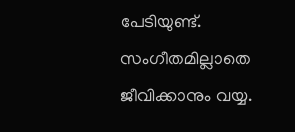പേടിയുണ്ട്. സംഗീതമില്ലാതെ ജീവിക്കാനും വയ്യ.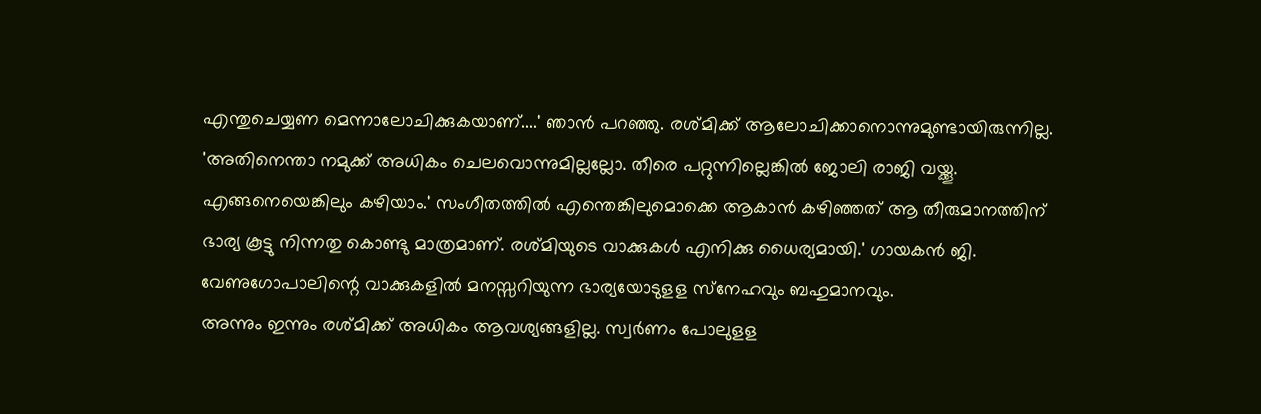എന്തുചെയ്യണ മെന്നാലോചിക്കുകയാണ്....' ഞാന്‍ പറഞ്ഞു. രശ്മിക്ക് ആലോചിക്കാനൊന്നുമുണ്ടായിരുന്നില്ല. 'അതിനെന്താ നമുക്ക് അധികം ചെലവൊന്നുമില്ലല്ലോ. തീരെ പറ്റുന്നില്ലെങ്കില്‍ ജോലി രാജി വയ്ക്കൂ. എങ്ങനെയെങ്കിലും കഴിയാം.' സംഗീതത്തില്‍ എന്തെങ്കിലുമൊക്കെ ആകാന്‍ കഴിഞ്ഞത് ആ തീരുമാനത്തിന് ഭാര്യ കൂട്ടു നിന്നതു കൊണ്ടു മാത്രമാണ്. രശ്മിയുടെ വാക്കുകള്‍ എനിക്കു ധൈര്യമായി.' ഗായകന്‍ ജി. വേണുഗോപാലിന്റെ വാക്കുകളില്‍ മനസ്സറിയുന്ന ഭാര്യയോടുളള സ്‌നേഹവും ബഹുമാനവും.
അന്നും ഇന്നും രശ്മിക്ക് അധികം ആവശ്യങ്ങളില്ല. സ്വര്‍ണം പോലുളള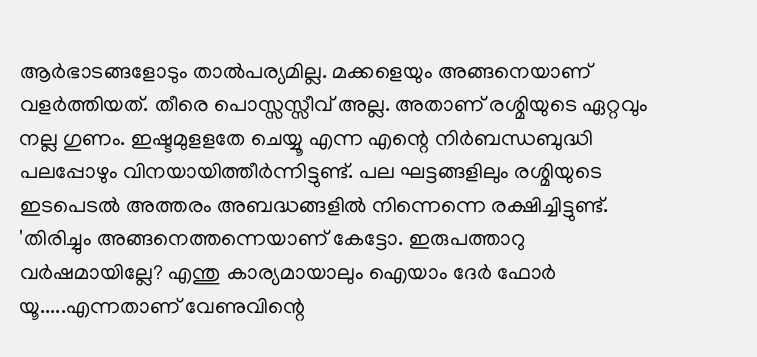ആര്‍ഭാടങ്ങളോടും താല്‍പര്യമില്ല. മക്കളെയും അങ്ങനെയാണ് വളര്‍ത്തിയത്. തീരെ പൊസ്സസ്സീവ് അല്ല. അതാണ് രശ്മിയുടെ ഏറ്റവും നല്ല ഗുണം. ഇഷ്ടമുളളതേ ചെയ്യൂ എന്ന എന്റെ നിര്‍ബന്ധബുദ്ധി പലപ്പോഴും വിനയായിത്തീര്‍ന്നിട്ടുണ്ട്. പല ഘട്ടങ്ങളിലും രശ്മിയുടെ ഇടപെടല്‍ അത്തരം അബദ്ധങ്ങളില്‍ നിന്നെന്നെ രക്ഷിച്ചിട്ടുണ്ട്.
'തിരിച്ചും അങ്ങനെത്തന്നെയാണ് കേട്ടോ. ഇരുപത്താറു വര്‍ഷമായില്ലേ? എന്തു കാര്യമായാലും ഐയാം ദേര്‍ ഫോര്‍ യൂ.....എന്നതാണ് വേണുവിന്റെ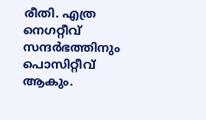രീതി. എത്ര നെഗറ്റീവ് സന്ദര്‍ഭത്തിനും പൊസിറ്റീവ് ആകും.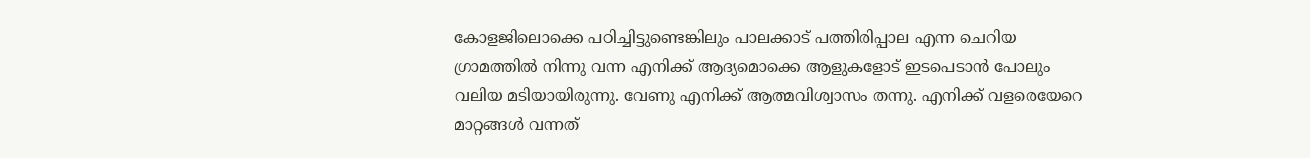കോളജിലൊക്കെ പഠിച്ചിട്ടുണ്ടെങ്കിലും പാലക്കാട് പത്തിരിപ്പാല എന്ന ചെറിയ ഗ്രാമത്തില്‍ നിന്നു വന്ന എനിക്ക് ആദ്യമൊക്കെ ആളുകളോട് ഇടപെടാന്‍ പോലും വലിയ മടിയായിരുന്നു. വേണു എനിക്ക് ആത്മവിശ്വാസം തന്നു. എനിക്ക് വളരെയേറെ മാറ്റങ്ങള്‍ വന്നത്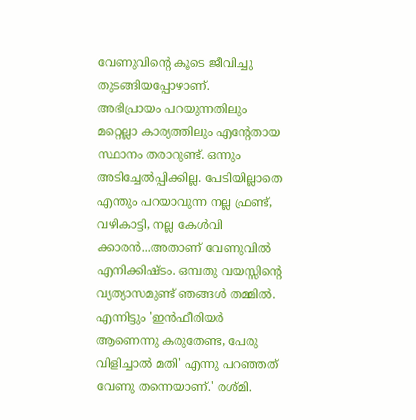വേണുവിന്റെ കൂടെ ജീവിച്ചു തുടങ്ങിയപ്പോഴാണ്.
അഭിപ്രായം പറയുന്നതിലും മറ്റെല്ലാ കാര്യത്തിലും എന്റേതായ സ്ഥാനം തരാറുണ്ട്. ഒന്നും അടിച്ചേല്‍പ്പിക്കില്ല. പേടിയില്ലാതെ എന്തും പറയാവുന്ന നല്ല ഫ്രണ്ട്, വഴികാട്ടി, നല്ല കേള്‍വി ക്കാരന്‍...അതാണ് വേണുവില്‍ എനിക്കിഷ്ടം. ഒമ്പതു വയസ്സിന്റെ വ്യത്യാസമുണ്ട് ഞങ്ങള്‍ തമ്മില്‍. എന്നിട്ടും 'ഇന്‍ഫീരിയര്‍ ആണെന്നു കരുതേണ്ട, പേരു വിളിച്ചാല്‍ മതി' എന്നു പറഞ്ഞത് വേണു തന്നെയാണ്.' രശ്മി.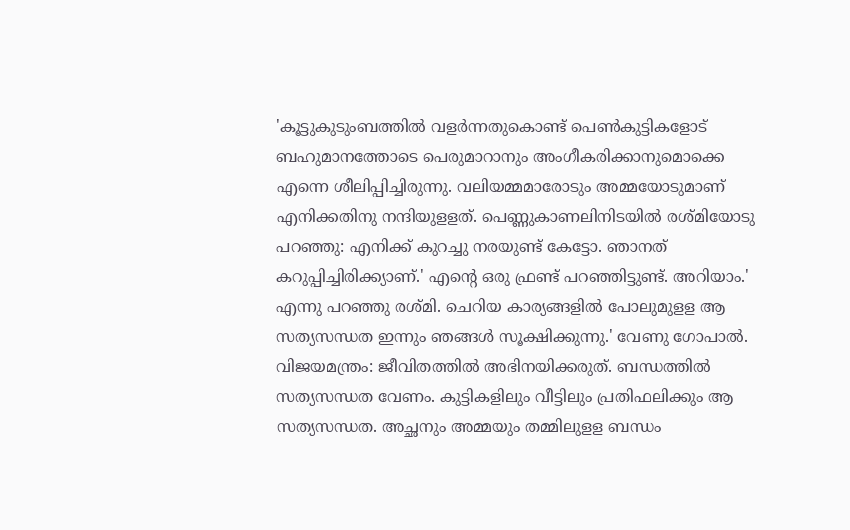'കൂട്ടുകുടുംബത്തില്‍ വളര്‍ന്നതുകൊണ്ട് പെണ്‍കുട്ടികളോട് ബഹുമാനത്തോടെ പെരുമാറാനും അംഗീകരിക്കാനുമൊക്കെ എന്നെ ശീലിപ്പിച്ചിരുന്നു. വലിയമ്മമാരോടും അമ്മയോടുമാണ് എനിക്കതിനു നന്ദിയുളളത്. പെണ്ണുകാണലിനിടയില്‍ രശ്മിയോടു പറഞ്ഞു: എനിക്ക് കുറച്ചു നരയുണ്ട് കേട്ടോ. ഞാനത് കറുപ്പിച്ചിരിക്ക്യാണ്.' എന്റെ ഒരു ഫ്രണ്ട് പറഞ്ഞിട്ടുണ്ട്. അറിയാം.' എന്നു പറഞ്ഞു രശ്മി. ചെറിയ കാര്യങ്ങളില്‍ പോലുമുളള ആ സത്യസന്ധത ഇന്നും ഞങ്ങള്‍ സൂക്ഷിക്കുന്നു.' വേണു ഗോപാല്‍.
വിജയമന്ത്രം: ജീവിതത്തില്‍ അഭിനയിക്കരുത്. ബന്ധത്തില്‍ സത്യസന്ധത വേണം. കുട്ടികളിലും വീട്ടിലും പ്രതിഫലിക്കും ആ സത്യസന്ധത. അച്ഛനും അമ്മയും തമ്മിലുളള ബന്ധം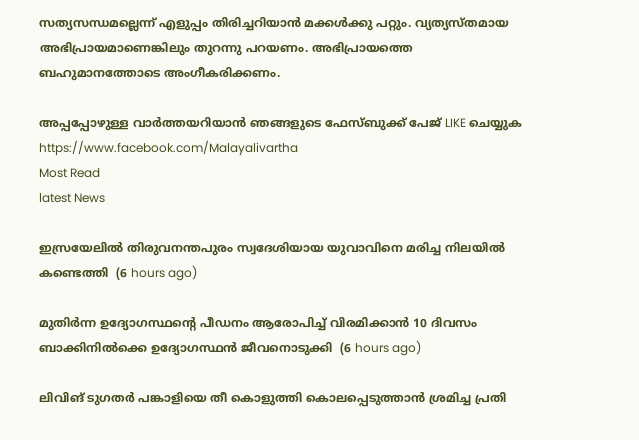സത്യസന്ധമല്ലെന്ന് എളുപ്പം തിരിച്ചറിയാന്‍ മക്കള്‍ക്കു പറ്റും. വ്യത്യസ്തമായ അഭിപ്രായമാണെങ്കിലും തുറന്നു പറയണം. അഭിപ്രായത്തെ ബഹുമാനത്തോടെ അംഗീകരിക്കണം.

അപ്പപ്പോഴുള്ള വാര്‍ത്തയറിയാന്‍ ഞങ്ങളുടെ ഫേസ്‌ബുക്ക്‌ പേജ് LIKE ചെയ്യുക
https://www.facebook.com/Malayalivartha
Most Read
latest News

ഇസ്രയേലില്‍ തിരുവനന്തപുരം സ്വദേശിയായ യുവാവിനെ മരിച്ച നിലയില്‍ കണ്ടെത്തി  (6 hours ago)

മുതിര്‍ന്ന ഉദ്യോഗസ്ഥന്റെ പീഡനം ആരോപിച്ച് വിരമിക്കാന്‍ 10 ദിവസം ബാക്കിനില്‍ക്കെ ഉദ്യോഗസ്ഥന്‍ ജീവനൊടുക്കി  (6 hours ago)

ലിവിങ് ടുഗതര്‍ പങ്കാളിയെ തീ കൊളുത്തി കൊലപ്പെടുത്താന്‍ ശ്രമിച്ച പ്രതി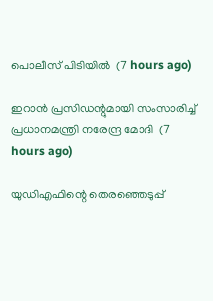പൊലീസ് പിടിയില്‍  (7 hours ago)

ഇറാന്‍ പ്രസിഡന്റുമായി സംസാരിച്ച് പ്രധാനമന്ത്രി നരേന്ദ്ര മോദി  (7 hours ago)

യുഡിഎഫിന്റെ തെരഞ്ഞെടുപ്പ്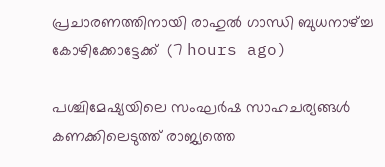പ്രചാരണത്തിനായി രാഹുല്‍ ഗാന്ധി ബുധനാഴ്ച്ച കോഴിക്കോട്ടേക്ക്  (7 hours ago)

പശ്ചിമേഷ്യയിലെ സംഘർഷ സാഹചര്യങ്ങൾ കണക്കിലെടുത്ത് രാജ്യത്തെ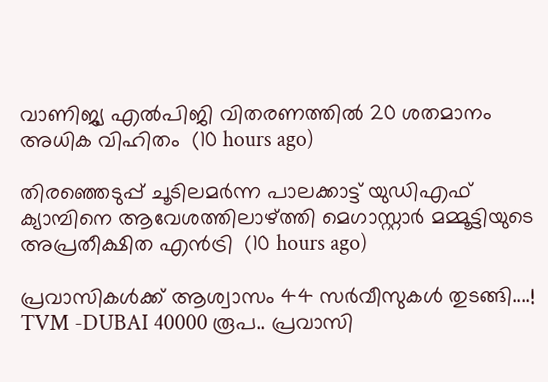വാണിജ്യ എൽപിജി വിതരണത്തിൽ 20 ശതമാനം അധിക വിഹിതം  (10 hours ago)

തിരഞ്ഞെടുപ്പ് ചൂടിലമര്‍ന്ന പാലക്കാട്ട് യുഡിഎഫ് ക്യാമ്പിനെ ആവേശത്തിലാഴ്ത്തി മെഗാസ്റ്റാര്‍ മമ്മൂട്ടിയുടെ അപ്രതീക്ഷിത എന്‍ട്രി  (10 hours ago)

പ്രവാസികൾക്ക് ആശ്വാസം 44 സർവീസുകൾ തുടങ്ങി....! TVM -DUBAI 40000 രൂപ.. പ്രവാസി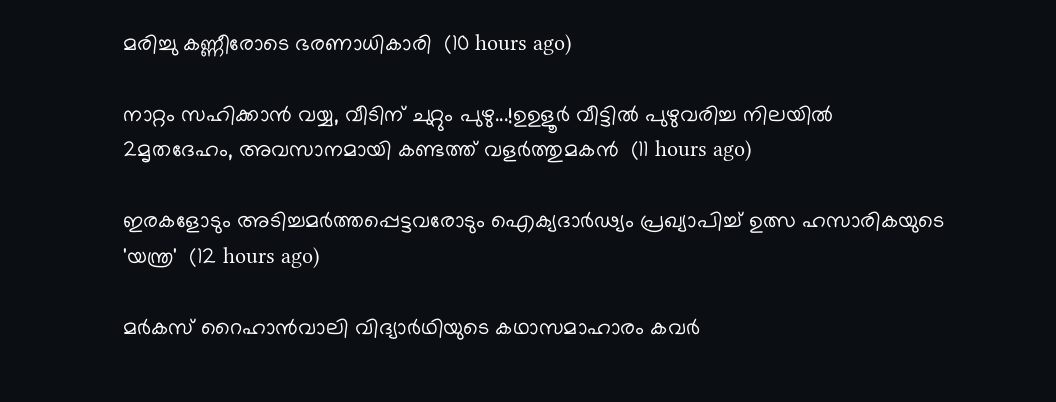മരിച്ചു കണ്ണീരോടെ ഭരണാധികാരി  (10 hours ago)

നാറ്റം സഹിക്കാൻ വയ്യ, വീടിന് ചുറ്റും പുഴു...!ഉഉളൂർ വീട്ടിൽ പുഴുവരിച്ച നിലയിൽ 2മൃതദേഹം, അവസാനമായി കണ്ടത്ത് വളർത്തുമകൻ  (11 hours ago)

ഇരകളോടും അടിച്ചമര്‍ത്തപ്പെട്ടവരോടും ഐക്യദാര്‍ഢ്യം പ്രഖ്യാപിച്ച് ഉത്സ ഹസാരികയുടെ 'യന്ത്ര'  (12 hours ago)

മർകസ് റൈഹാൻവാലി വിദ്യാർഥിയുടെ കഥാസമാഹാരം കവർ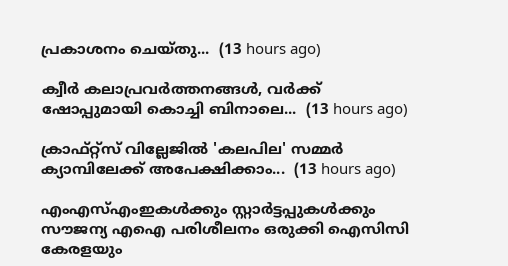പ്രകാശനം ചെയ്തു...  (13 hours ago)

ക്വീര്‍ കലാപ്രവര്‍ത്തനങ്ങള്‍, വര്‍ക്ക് ഷോപ്പുമായി കൊച്ചി ബിനാലെ...  (13 hours ago)

ക്രാഫ്റ്റ്സ് വില്ലേജില്‍ 'കലപില' സമ്മര്‍ ക്യാമ്പിലേക്ക് അപേക്ഷിക്കാം...  (13 hours ago)

എംഎസ്എംഇകൾക്കും സ്റ്റാർട്ടപ്പുകൾക്കും സൗജന്യ എഐ പരിശീലനം ഒരുക്കി ഐസിസി കേരളയും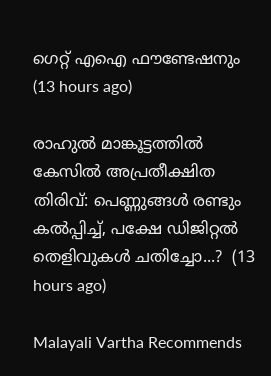ഗെറ്റ് എഐ ഫൗണ്ടേഷനും  (13 hours ago)

രാഹുൽ മാങ്കൂട്ടത്തിൽ കേസിൽ അപ്രതീക്ഷിത തിരിവ്: പെണ്ണുങ്ങൾ രണ്ടും കൽപ്പിച്ച്, പക്ഷേ ഡിജിറ്റൽ തെളിവുകൾ ചതിച്ചോ...?  (13 hours ago)

Malayali Vartha Recommends